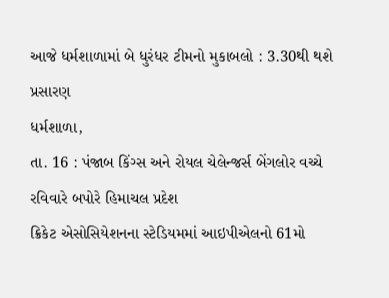આજે ધર્મશાળામાં બે ધુરંધર ટીમનો મુકાબલો : 3.30થી થશે પ્રસારણ
ધર્મશાળા,
તા. 16 : પંજાબ કિંગ્સ અને રોયલ ચેલેન્જર્સ બેંગલોર વચ્ચે રવિવારે બપોરે હિમાચલ પ્રદેશ
ક્રિકેટ એસોસિયેશનના સ્ટેડિયમમાં આઇપીએલનો 61મો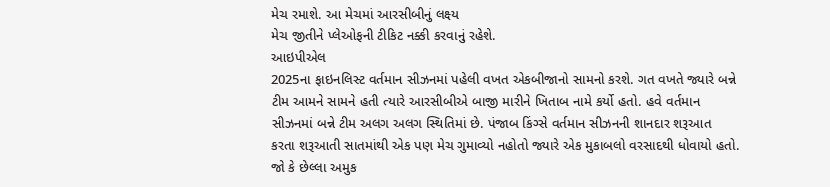મેચ રમાશે. આ મેચમાં આરસીબીનું લક્ષ્ય
મેચ જીતીને પ્લેઓફની ટીકિટ નક્કી કરવાનું રહેશે.
આઇપીએલ
2025ના ફાઇનલિસ્ટ વર્તમાન સીઝનમાં પહેલી વખત એકબીજાનો સામનો કરશે. ગત વખતે જ્યારે બન્ને
ટીમ આમને સામને હતી ત્યારે આરસીબીએ બાજી મારીને ખિતાબ નામે કર્યો હતો. હવે વર્તમાન
સીઝનમાં બન્ને ટીમ અલગ અલગ સ્થિતિમાં છે. પંજાબ કિંગ્સે વર્તમાન સીઝનની શાનદાર શરૂઆત
કરતા શરૂઆતી સાતમાંથી એક પણ મેચ ગુમાવ્યો નહોતો જ્યારે એક મુકાબલો વરસાદથી ધોવાયો હતો.
જો કે છેલ્લા અમુક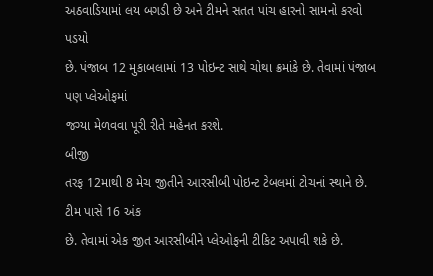અઠવાડિયામાં લય બગડી છે અને ટીમને સતત પાંચ હારનો સામનો કરવો પડયો
છે. પંજાબ 12 મુકાબલામાં 13 પોઇન્ટ સાથે ચોથા ક્રમાંકે છે. તેવામાં પંજાબ પણ પ્લેઓફમાં
જગ્યા મેળવવા પૂરી રીતે મહેનત કરશે.
બીજી
તરફ 12માથી 8 મેચ જીતીને આરસીબી પોઇન્ટ ટેબલમાં ટોચનાં સ્થાને છે. ટીમ પાસે 16 અંક
છે. તેવામાં એક જીત આરસીબીને પ્લેઓફની ટીકિટ અપાવી શકે છે.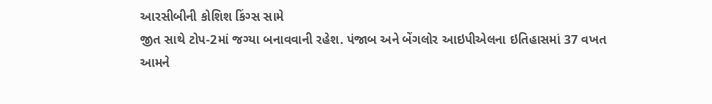આરસીબીની કોશિશ કિંગ્સ સામે
જીત સાથે ટોપ-2માં જગ્યા બનાવવાની રહેશ. પંજાબ અને બેંગલોર આઇપીએલના ઇતિહાસમાં 37 વખત
આમને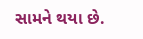સામને થયા છે.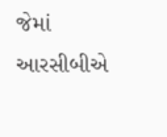જેમાં આરસીબીએ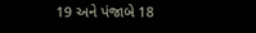19 અને પંજાબે 18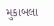મુકાબલા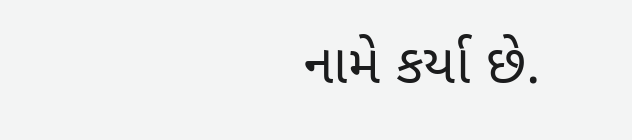નામે કર્યા છે.